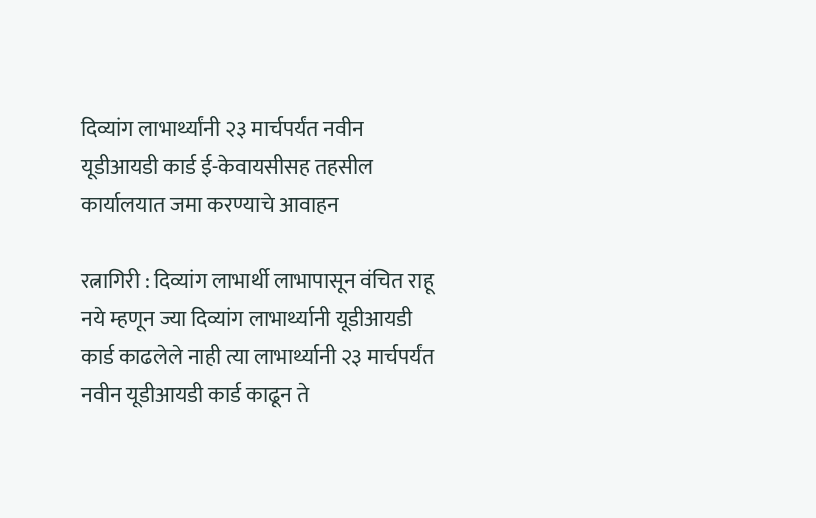दिव्यांग लाभार्थ्यांनी २३ मार्चपर्यंत नवीन यूडीआयडी कार्ड ई-केवायसीसह तहसील कार्यालयात जमा करण्याचे आवाहन

रत्नागिरी : दिव्यांग लाभार्थी लाभापासून वंचित राहू नये म्हणून ज्या दिव्यांग लाभार्थ्यानी यूडीआयडी कार्ड काढलेले नाही त्या लाभार्थ्यानी २३ मार्चपर्यंत नवीन यूडीआयडी कार्ड काढून ते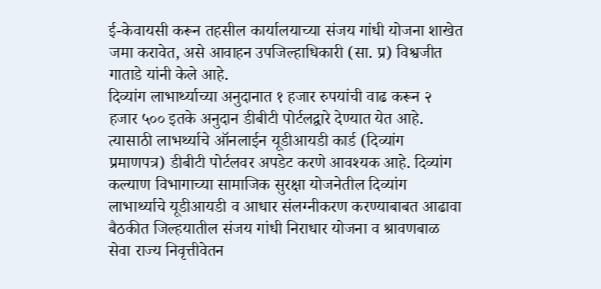ई-केवायसी करून तहसील कार्यालयाच्या संजय गांधी योजना शाखेत जमा करावेत, असे आवाहन उपजिल्हाधिकारी (सा. प्र) विश्वजीत गाताडे यांनी केले आहे.
दिव्यांग लाभार्थ्याच्या अनुदानात १ हजार रुपयांची वाढ करून २ हजार ५०० इतके अनुदान डीबीटी पोर्टलद्वारे देण्यात येत आहे. त्यासाठी लाभर्थ्याचे ऑनलाईन यूडीआयडी कार्ड (दिव्यांग प्रमाणपत्र) डीबीटी पोर्टलवर अपडेट करणे आवश्यक आहे. दिव्यांग कल्याण विभागाच्या सामाजिक सुरक्षा योजनेतील दिव्यांग लाभार्थ्याचे यूडीआयडी व आधार संलग्नीकरण करण्याबाबत आढावा बैठकीत जिल्हयातील संजय गांधी निराधार योजना व श्रावणबाळ सेवा राज्य निवृत्तीवेतन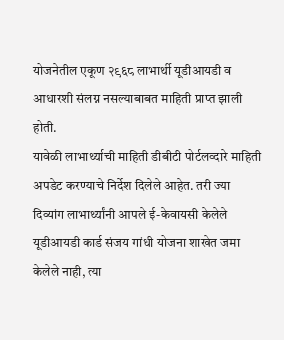योजनेतील एकूण २९६८ लाभार्थी यूडीआयडी व आधारशी संलग्न नसल्याबाबत माहिती प्राप्त झाली होती.
यावेळी लाभार्थ्याची माहिती डीबीटी पोर्टलव्दारे माहिती अपडेट करण्याचे निर्देश दिलेले आहेत. तरी ज्या दिव्यांग लाभार्थ्यांनी आपले ई-केवायसी केलेले यूडीआयडी कार्ड संजय गांधी योजना शाखेत जमा केलेले नाही, त्या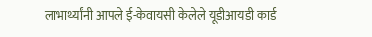लाभार्थ्यांनी आपले ई-केवायसी केलेले यूडीआयडी कार्ड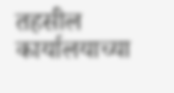तहसील कार्यालयाच्या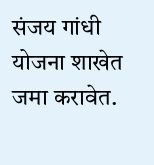संजय गांधी योजना शाखेत जमा करावेत.